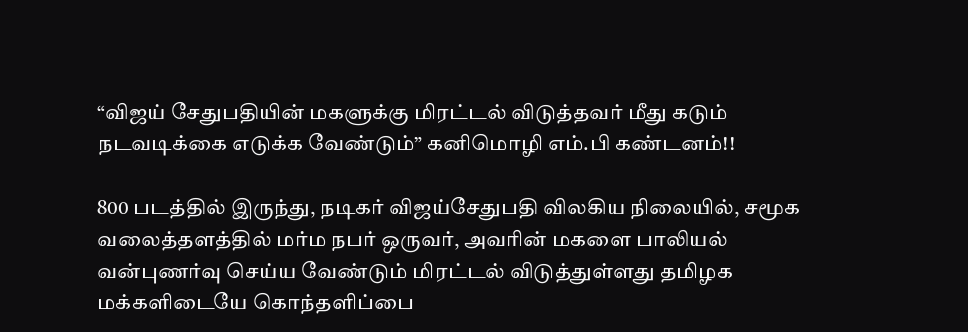“விஜய் சேதுபதியின் மகளுக்கு மிரட்டல் விடுத்தவர் மீது கடும் நடவடிக்கை எடுக்க வேண்டும்” கனிமொழி எம்.பி கண்டனம்!!

800 படத்தில் இருந்து, நடிகர் விஜய்சேதுபதி விலகிய நிலையில், சமூக வலைத்தளத்தில் மர்ம நபர் ஒருவர், அவரின் மகளை பாலியல் வன்புணர்வு செய்ய வேண்டும் மிரட்டல் விடுத்துள்ளது தமிழக மக்களிடையே கொந்தளிப்பை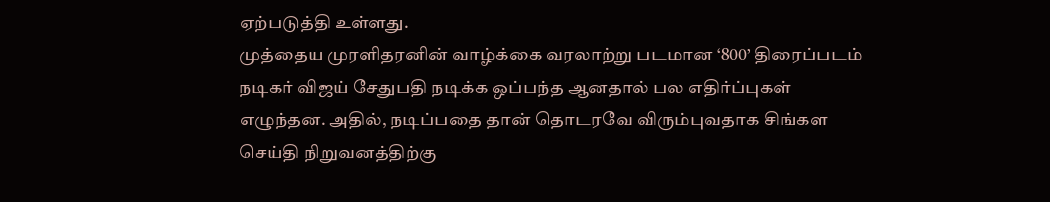ஏற்படுத்தி உள்ளது.
முத்தைய முரளிதரனின் வாழ்க்கை வரலாற்று படமான ‘800’ திரைப்படம் நடிகர் விஜய் சேதுபதி நடிக்க ஒப்பந்த ஆனதால் பல எதிர்ப்புகள் எழுந்தன. அதில், நடிப்பதை தான் தொடரவே விரும்புவதாக சிங்கள செய்தி நிறுவனத்திற்கு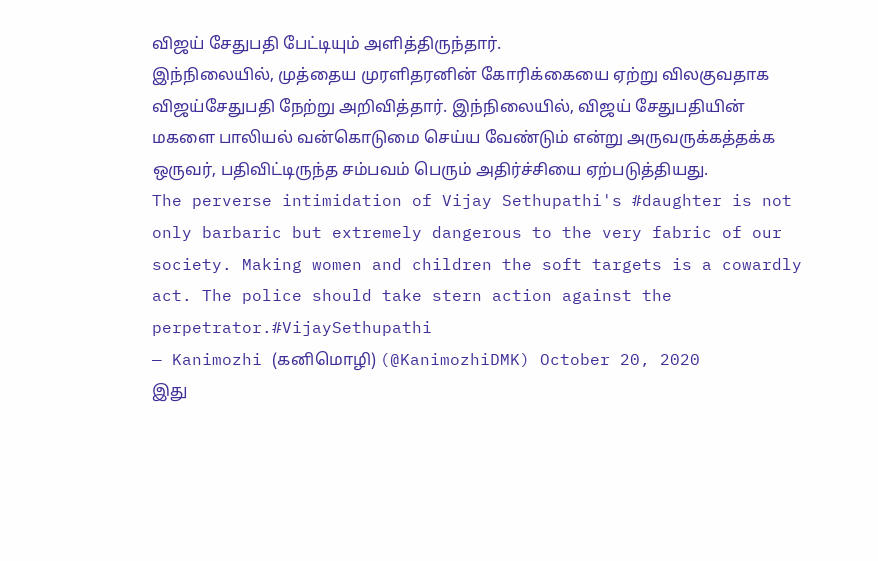விஜய் சேதுபதி பேட்டியும் அளித்திருந்தார்.
இந்நிலையில், முத்தைய முரளிதரனின் கோரிக்கையை ஏற்று விலகுவதாக விஜய்சேதுபதி நேற்று அறிவித்தார். இந்நிலையில், விஜய் சேதுபதியின் மகளை பாலியல் வன்கொடுமை செய்ய வேண்டும் என்று அருவருக்கத்தக்க ஒருவர், பதிவிட்டிருந்த சம்பவம் பெரும் அதிர்ச்சியை ஏற்படுத்தியது.
The perverse intimidation of Vijay Sethupathi's #daughter is not only barbaric but extremely dangerous to the very fabric of our society. Making women and children the soft targets is a cowardly act. The police should take stern action against the perpetrator.#VijaySethupathi
— Kanimozhi (கனிமொழி) (@KanimozhiDMK) October 20, 2020
இது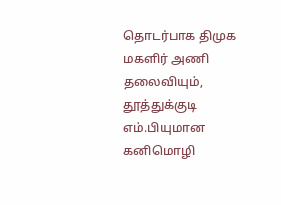தொடர்பாக திமுக மகளிர் அணி தலைவியும், தூத்துக்குடி எம்.பியுமான கனிமொழி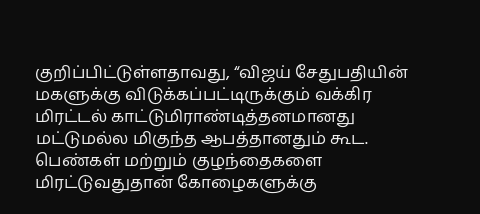குறிப்பிட்டுள்ளதாவது, “விஜய் சேதுபதியின் மகளுக்கு விடுக்கப்பட்டிருக்கும் வக்கிர மிரட்டல் காட்டுமிராண்டித்தனமானது மட்டுமல்ல மிகுந்த ஆபத்தானதும் கூட. பெண்கள் மற்றும் குழந்தைகளை மிரட்டுவதுதான் கோழைகளுக்கு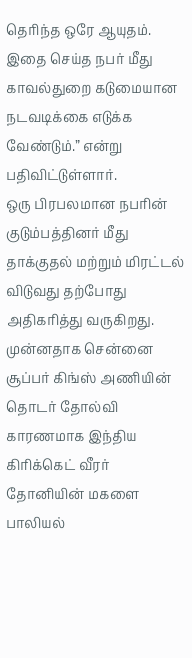தெரிந்த ஒரே ஆயுதம். இதை செய்த நபர் மீது காவல்துறை கடுமையான நடவடிக்கை எடுக்க வேண்டும்.” என்று பதிவிட்டுள்ளார்.
ஒரு பிரபலமான நபரின் குடும்பத்தினர் மீது தாக்குதல் மற்றும் மிரட்டல் விடுவது தற்போது அதிகரித்து வருகிறது. முன்னதாக சென்னை சூப்பர் கிங்ஸ் அணியின் தொடர் தோல்வி காரணமாக இந்திய கிரிக்கெட் வீரர் தோனியின் மகளை பாலியல்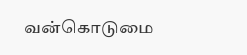வன்கொடுமை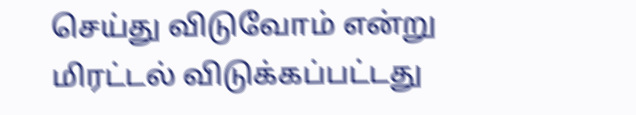செய்து விடுவோம் என்று மிரட்டல் விடுக்கப்பட்டது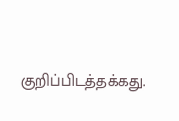குறிப்பிடத்தக்கது.